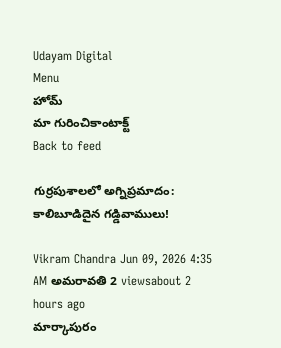Udayam Digital
Menu
హోమ్
మా గురించికాంటాక్ట్
Back to feed

గుర్రపుశాలలో అగ్నిప్రమాదం: కాలిబూడిదైన గడ్డివాములు!

Vikram Chandra Jun 09, 2026 4:35 AM అమరావతి 2 viewsabout 2 hours ago
మార్కాపురం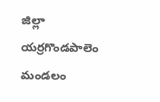జిల్లా యర్రగొండపాలెం మండలం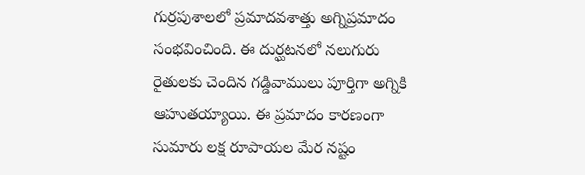గుర్రపుశాలలో ప్రమాదవశాత్తు అగ్నిప్రమాదం సంభవించింది. ఈ దుర్ఘటనలో నలుగురు రైతులకు చెందిన గడ్డివాములు పూర్తిగా అగ్నికి ఆహుతయ్యాయి. ఈ ప్రమాదం కారణంగా సుమారు లక్ష రూపాయల మేర నష్టం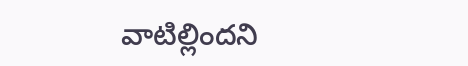వాటిల్లిందని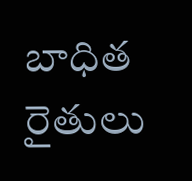బాధిత రైతులు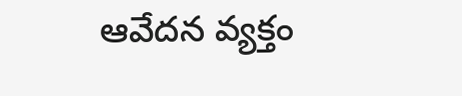ఆవేదన వ్యక్తం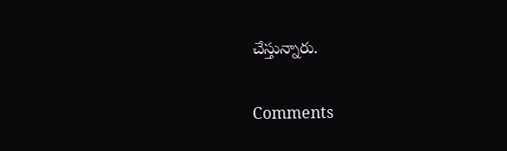చేస్తున్నారు.

Comments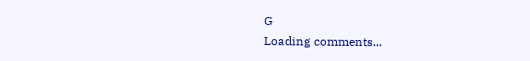G
Loading comments...